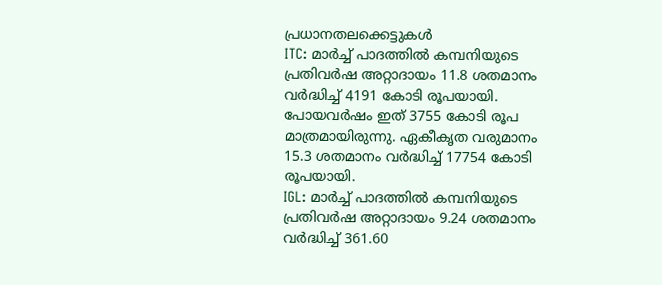പ്രധാനതലക്കെട്ടുകൾ
ITC: മാർച്ച് പാദത്തിൽ കമ്പനിയുടെ പ്രതിവർഷ അറ്റാദായം 11.8 ശതമാനം വർദ്ധിച്ച് 4191 കോടി രൂപയായി. പോയവർഷം ഇത് 3755 കോടി രൂപ മാത്രമായിരുന്നു. ഏകീകൃത വരുമാനം 15.3 ശതമാനം വർദ്ധിച്ച് 17754 കോടി രൂപയായി.
IGL: മാർച്ച് പാദത്തിൽ കമ്പനിയുടെ പ്രതിവർഷ അറ്റാദായം 9.24 ശതമാനം വർദ്ധിച്ച് 361.60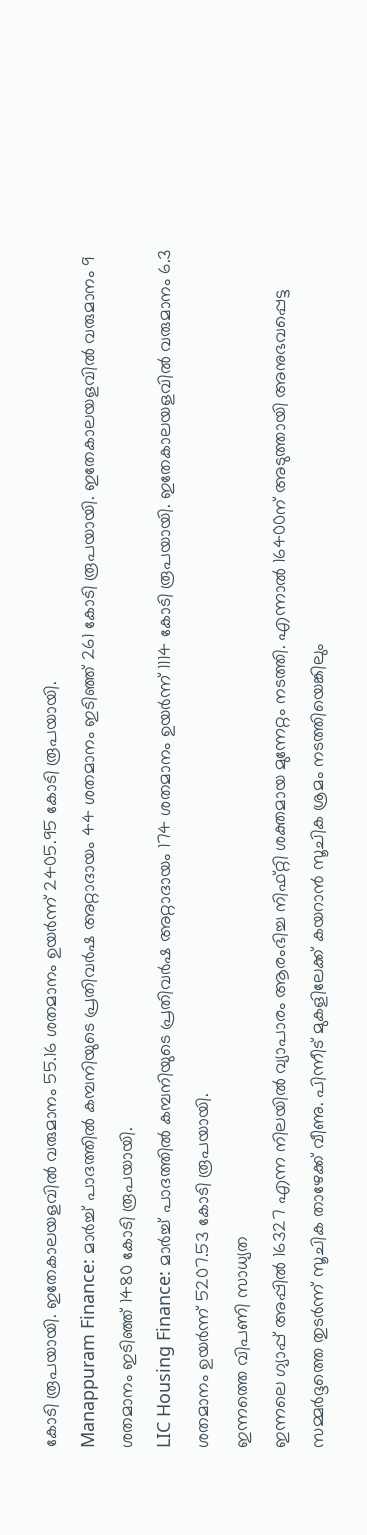കോടി രൂപയായി. ഇതേകാലയളവിൽ വരുമാനം 55.16 ശതമാനം ഉയർന്ന് 2405.95 കോടി രൂപയായി.
Manappuram Finance: മാർച്ച് പാദത്തിൽ കമ്പനിയുടെ പ്രതിവർഷ അറ്റാദായം 44 ശതമാനം ഇടിഞ്ഞ് 261 കോടി രൂപയായി. ഇതേകാലയളവിൽ വരുമാനം 9 ശതമാനം ഇടിഞ്ഞ് 1480 കോടി രൂപയായി.
LIC Housing Finance: മാർച്ച് പാദത്തിൽ കമ്പനിയുടെ പ്രതിവർഷ അറ്റാദായം 174 ശതമാനം ഉയർന്ന് 1114 കോടി രൂപയായി. ഇതേകാലയളവിൽ വരുമാനം 6.3 ശതമാനം ഉയർന്ന് 5207.53 കോടി രൂപയായി.
ഇന്നത്തെ വിപണി സാധ്യത
ഇന്നലെ ഗ്യാപ്പ് അപ്പിൽ 16327 എന്ന നിലയിൽ വ്യാപാരം ആരംഭിച്ച നിഫ്റ്റി ശക്തമായ മുന്നേറ്റം നടത്തി. എന്നാൽ 16400ന് അടുത്തായി അനുഭവപ്പെട്ട സമ്മർദ്ദത്തെ തുടർന്ന് സൂചിക താഴേക്ക് വീണു. പിന്നീട് മുകളിലേക്ക് കയറാൻ സൂചിക ശ്രമം നടത്തിയെങ്കിലും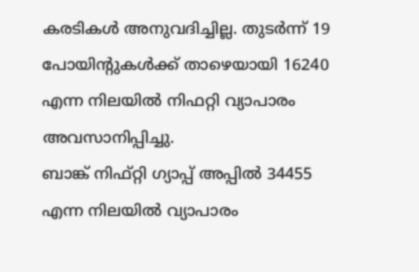കരടികൾ അനുവദിച്ചില്ല. തുടർന്ന് 19 പോയിന്റുകൾക്ക് താഴെയായി 16240 എന്ന നിലയിൽ നിഫറ്റി വ്യാപാരം അവസാനിപ്പിച്ചു.
ബാങ്ക് നിഫ്റ്റി ഗ്യാപ്പ് അപ്പിൽ 34455 എന്ന നിലയിൽ വ്യാപാരം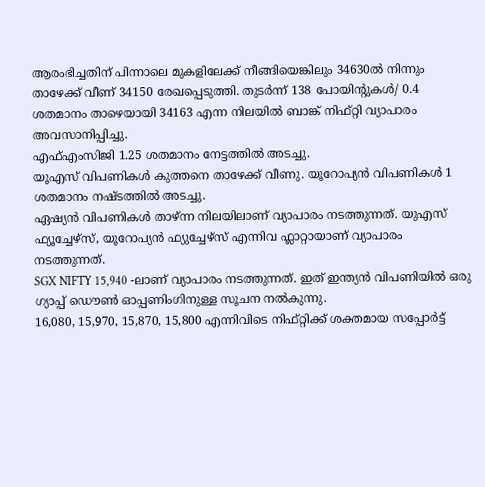ആരംഭിച്ചതിന് പിന്നാലെ മുകളിലേക്ക് നീങ്ങിയെങ്കിലും 34630ൽ നിന്നും താഴേക്ക് വീണ് 34150 രേഖപ്പെടുത്തി. തുടർന്ന് 138 പോയിന്റുകൾ/ 0.4 ശതമാനം താഴെയായി 34163 എന്ന നിലയിൽ ബാങ്ക് നിഫ്റ്റി വ്യാപാരം അവസാനിപ്പിച്ചു.
എഫ്എംസിജി 1.25 ശതമാനം നേട്ടത്തിൽ അടച്ചു.
യൂഎസ് വിപണികൾ കുത്തനെ താഴേക്ക് വീണു. യൂറോപ്യൻ വിപണികൾ 1 ശതമാനം നഷ്ടത്തിൽ അടച്ചു.
ഏഷ്യൻ വിപണികൾ താഴ്ന്ന നിലയിലാണ് വ്യാപാരം നടത്തുന്നത്. യുഎസ് ഫ്യൂച്ചേഴ്സ്, യൂറോപ്യൻ ഫ്യുച്ചേഴ്സ് എന്നിവ ഫ്ലാറ്റായാണ് വ്യാപാരം നടത്തുന്നത്.
SGX NIFTY 15,940 -ലാണ് വ്യാപാരം നടത്തുന്നത്. ഇത് ഇന്ത്യൻ വിപണിയിൽ ഒരു ഗ്യാപ്പ് ഡൌൺ ഓപ്പണിംഗിനുള്ള സൂചന നൽകുന്നു.
16,080, 15,970, 15,870, 15,800 എന്നിവിടെ നിഫ്റ്റിക്ക് ശക്തമായ സപ്പോർട്ട്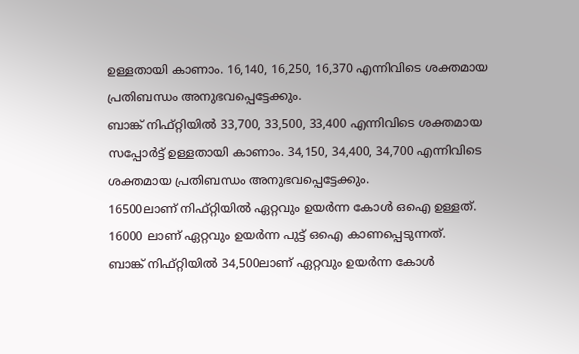ഉള്ളതായി കാണാം. 16,140, 16,250, 16,370 എന്നിവിടെ ശക്തമായ പ്രതിബന്ധം അനുഭവപ്പെട്ടേക്കും.
ബാങ്ക് നിഫ്റ്റിയിൽ 33,700, 33,500, 33,400 എന്നിവിടെ ശക്തമായ സപ്പോർട്ട് ഉള്ളതായി കാണാം. 34,150, 34,400, 34,700 എന്നിവിടെ ശക്തമായ പ്രതിബന്ധം അനുഭവപ്പെട്ടേക്കും.
16500ലാണ് നിഫ്റ്റിയിൽ ഏറ്റവും ഉയർന്ന കോൾ ഒഐ ഉള്ളത്. 16000 ലാണ് ഏറ്റവും ഉയർന്ന പുട്ട് ഒഐ കാണപ്പെടുന്നത്.
ബാങ്ക് നിഫ്റ്റിയിൽ 34,500ലാണ് ഏറ്റവും ഉയർന്ന കോൾ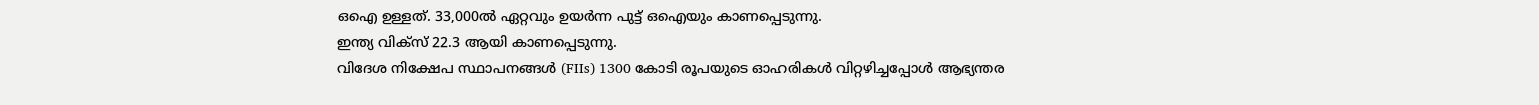ഒഐ ഉള്ളത്. 33,000ൽ ഏറ്റവും ഉയർന്ന പുട്ട് ഒഐയും കാണപ്പെടുന്നു.
ഇന്ത്യ വിക്സ് 22.3 ആയി കാണപ്പെടുന്നു.
വിദേശ നിക്ഷേപ സ്ഥാപനങ്ങൾ (FIIs) 1300 കോടി രൂപയുടെ ഓഹരികൾ വിറ്റഴിച്ചപ്പോൾ ആഭ്യന്തര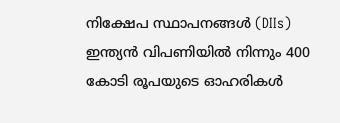നിക്ഷേപ സ്ഥാപനങ്ങൾ (DIIs) ഇന്ത്യൻ വിപണിയിൽ നിന്നും 400 കോടി രൂപയുടെ ഓഹരികൾ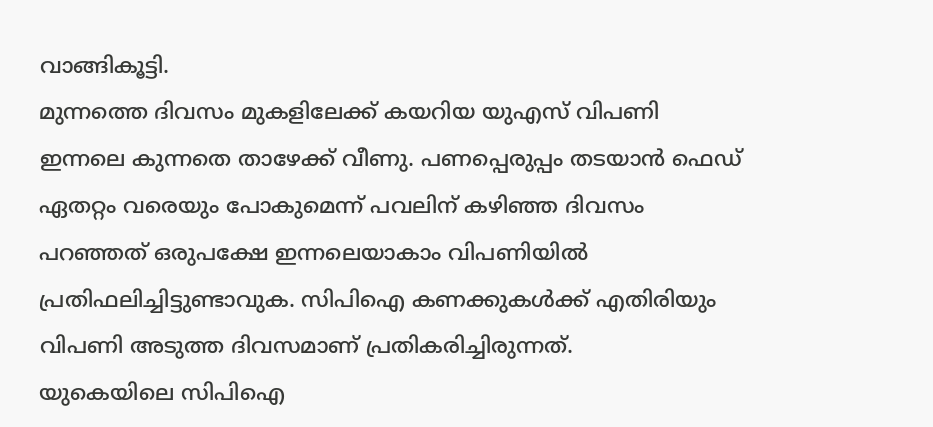വാങ്ങികൂട്ടി.
മുന്നത്തെ ദിവസം മുകളിലേക്ക് കയറിയ യുഎസ് വിപണി ഇന്നലെ കുന്നതെ താഴേക്ക് വീണു. പണപ്പെരുപ്പം തടയാൻ ഫെഡ് ഏതറ്റം വരെയും പോകുമെന്ന് പവലിന് കഴിഞ്ഞ ദിവസം പറഞ്ഞത് ഒരുപക്ഷേ ഇന്നലെയാകാം വിപണിയിൽ പ്രതിഫലിച്ചിട്ടുണ്ടാവുക. സിപിഐ കണക്കുകൾക്ക് എതിരിയും വിപണി അടുത്ത ദിവസമാണ് പ്രതികരിച്ചിരുന്നത്.
യുകെയിലെ സിപിഐ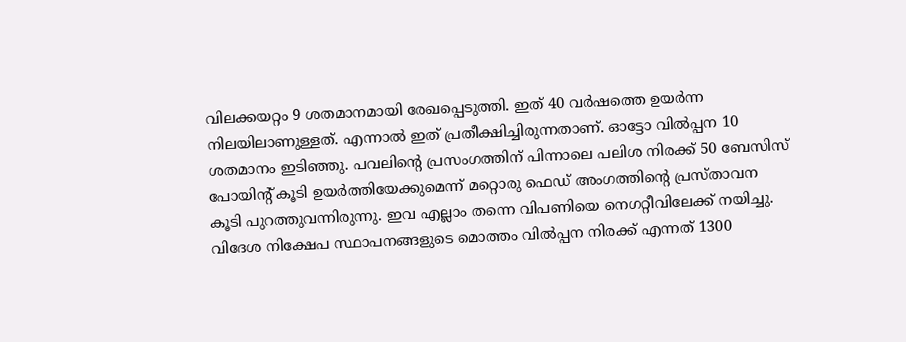വിലക്കയറ്റം 9 ശതമാനമായി രേഖപ്പെടുത്തി. ഇത് 40 വർഷത്തെ ഉയർന്ന നിലയിലാണുള്ളത്. എന്നാൽ ഇത് പ്രതീക്ഷിച്ചിരുന്നതാണ്. ഓട്ടോ വിൽപ്പന 10 ശതമാനം ഇടിഞ്ഞു. പവലിന്റെ പ്രസംഗത്തിന് പിന്നാലെ പലിശ നിരക്ക് 50 ബേസിസ് പോയിന്റ് കൂടി ഉയർത്തിയേക്കുമെന്ന് മറ്റൊരു ഫെഡ് അംഗത്തിന്റെ പ്രസ്താവന കൂടി പുറത്തുവന്നിരുന്നു. ഇവ എല്ലാം തന്നെ വിപണിയെ നെഗറ്റീവിലേക്ക് നയിച്ചു.
വിദേശ നിക്ഷേപ സ്ഥാപനങ്ങളുടെ മൊത്തം വിൽപ്പന നിരക്ക് എന്നത് 1300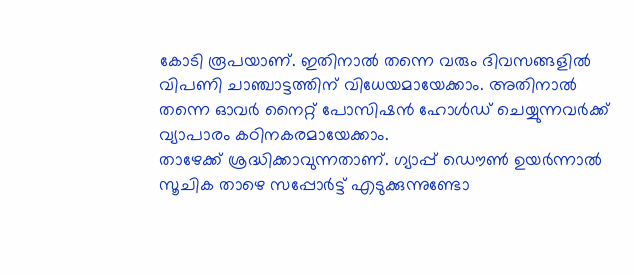കോടി രൂപയാണ്. ഇതിനാൽ തന്നെ വരും ദിവസങ്ങളിൽ വിപണി ചാഞ്ചാട്ടത്തിന് വിധേയമായേക്കാം. അതിനാൽ തന്നെ ഓവർ നൈറ്റ് പോസിഷൻ ഹോൾഡ് ചെയ്യുന്നവർക്ക് വ്യാപാരം കഠിനകരമായേക്കാം.
താഴേക്ക് ശ്രദ്ധിക്കാവുന്നതാണ്. ഗ്യാപ്പ് ഡൌൺ ഉയർന്നാൽ സൂചിക താഴെ സപ്പോർട്ട് എടുക്കുന്നുണ്ടോ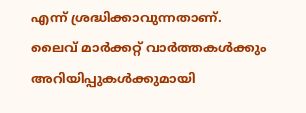എന്ന് ശ്രദ്ധിക്കാവുന്നതാണ്.
ലൈവ് മാർക്കറ്റ് വാർത്തകൾക്കും അറിയിപ്പുകൾക്കുമായി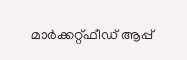മാർക്കറ്റ്ഫീഡ് ആപ്പ്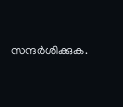സന്ദർശിക്കുക.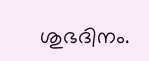ശുഭദിനം.